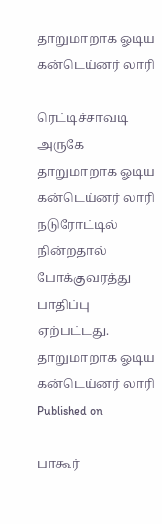தாறுமாறாக ஓடிய கன்டெய்னர் லாரி

ரெட்டிச்சாவடி அருகே தாறுமாறாக ஓடிய கன்டெய்னர் லாரி நடுரோட்டில் நின்றதால் போக்குவரத்து பாதிப்பு ஏற்பட்டது.
தாறுமாறாக ஓடிய கன்டெய்னர் லாரி
Published on

பாகூர்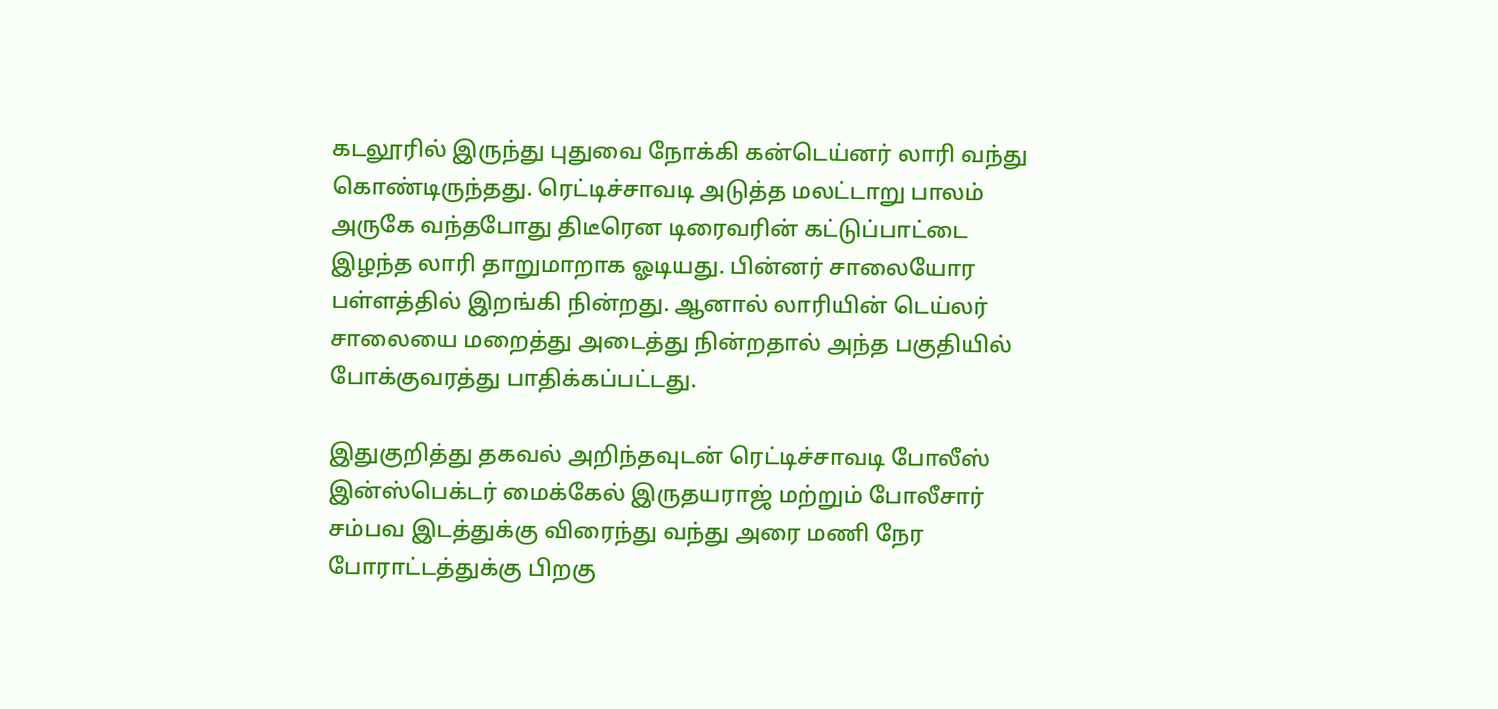கடலூரில் இருந்து புதுவை நோக்கி கன்டெய்னர் லாரி வந்து கொண்டிருந்தது. ரெட்டிச்சாவடி அடுத்த மலட்டாறு பாலம் அருகே வந்தபோது திடீரென டிரைவரின் கட்டுப்பாட்டை இழந்த லாரி தாறுமாறாக ஓடியது. பின்னர் சாலையோர பள்ளத்தில் இறங்கி நின்றது. ஆனால் லாரியின் டெய்லர் சாலையை மறைத்து அடைத்து நின்றதால் அந்த பகுதியில் போக்குவரத்து பாதிக்கப்பட்டது.

இதுகுறித்து தகவல் அறிந்தவுடன் ரெட்டிச்சாவடி போலீஸ் இன்ஸ்பெக்டர் மைக்கேல் இருதயராஜ் மற்றும் போலீசார் சம்பவ இடத்துக்கு விரைந்து வந்து அரை மணி நேர போராட்டத்துக்கு பிறகு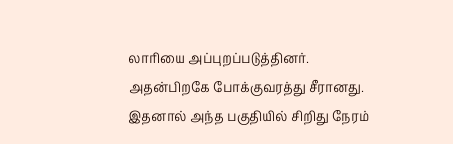லாரியை அப்புறப்படுத்தினர். அதன்பிறகே போக்குவரத்து சீரானது. இதனால் அந்த பகுதியில் சிறிது நேரம்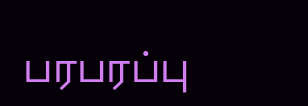பரபரப்பு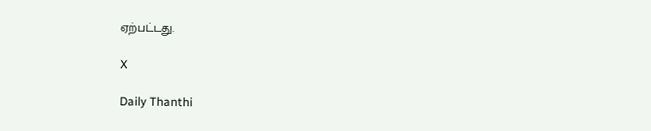ஏற்பட்டது.

X

Daily Thanthi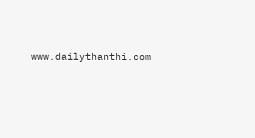www.dailythanthi.com